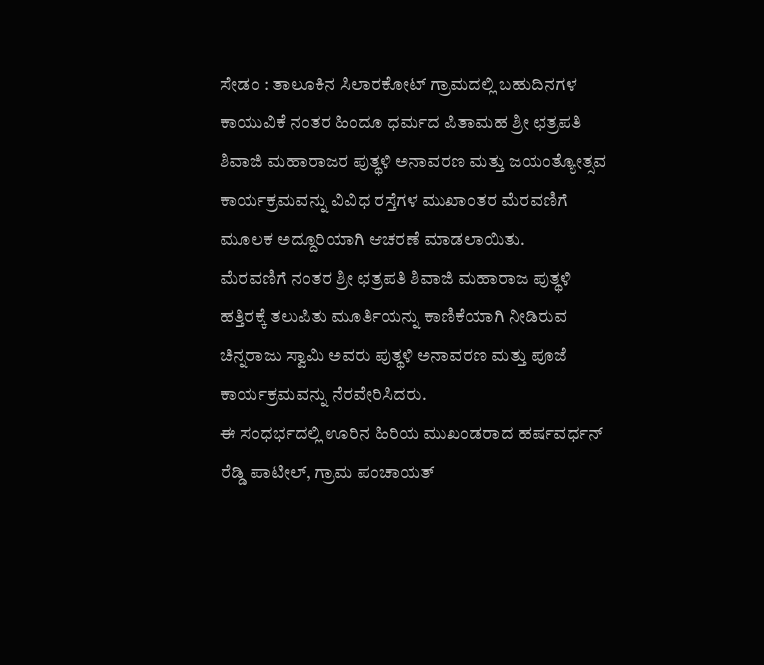ಸೇಡಂ : ತಾಲೂಕಿನ ಸಿಲಾರಕೋಟ್ ಗ್ರಾಮದಲ್ಲಿ ಬಹುದಿನಗಳ ಕಾಯುವಿಕೆ ನಂತರ ಹಿಂದೂ ಧರ್ಮದ ಪಿತಾಮಹ ಶ್ರೀ ಛತ್ರಪತಿ ಶಿವಾಜಿ ಮಹಾರಾಜರ ಪುತ್ಥಳಿ ಅನಾವರಣ ಮತ್ತು ಜಯಂತ್ಯೋತ್ಸವ ಕಾರ್ಯಕ್ರಮವನ್ನು ವಿವಿಧ ರಸ್ತೆಗಳ ಮುಖಾಂತರ ಮೆರವಣಿಗೆ ಮೂಲಕ ಅದ್ದೂರಿಯಾಗಿ ಆಚರಣೆ ಮಾಡಲಾಯಿತು.
ಮೆರವಣಿಗೆ ನಂತರ ಶ್ರೀ ಛತ್ರಪತಿ ಶಿವಾಜಿ ಮಹಾರಾಜ ಪುತ್ಥಳಿ ಹತ್ತಿರಕ್ಕೆ ತಲುಪಿತು ಮೂರ್ತಿಯನ್ನು ಕಾಣಿಕೆಯಾಗಿ ನೀಡಿರುವ ಚಿನ್ನರಾಜು ಸ್ವಾಮಿ ಅವರು ಪುತ್ಥಳಿ ಅನಾವರಣ ಮತ್ತು ಪೂಜೆ ಕಾರ್ಯಕ್ರಮವನ್ನು ನೆರವೇರಿಸಿದರು.
ಈ ಸಂಧರ್ಭದಲ್ಲಿ ಊರಿನ ಹಿರಿಯ ಮುಖಂಡರಾದ ಹರ್ಷವರ್ಧನ್ ರೆಡ್ಡಿ ಪಾಟೀಲ್, ಗ್ರಾಮ ಪಂಚಾಯತ್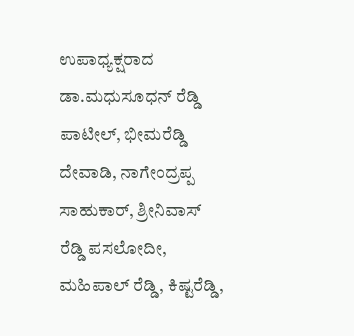ಉಪಾಧ್ಯಕ್ಷರಾದ ಡಾ.ಮಧುಸೂಧನ್ ರೆಡ್ಡಿ ಪಾಟೀಲ್, ಭೀಮರೆಡ್ಡಿ ದೇವಾಡಿ, ನಾಗೇಂದ್ರಪ್ಪ ಸಾಹುಕಾರ್, ಶ್ರೀನಿವಾಸ್ ರೆಡ್ಡಿ ಪಸಲೋದೀ, ಮಹಿಪಾಲ್ ರೆಡ್ಡಿ, ಕಿಷ್ಟರೆಡ್ಡಿ,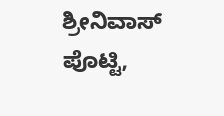ಶ್ರೀನಿವಾಸ್ ಪೊಟ್ಟಿ,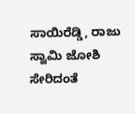ಸಾಯಿರೆಡ್ಡಿ, ರಾಜು ಸ್ವಾಮಿ ಜೋಶಿ ಸೇರಿದಂತೆ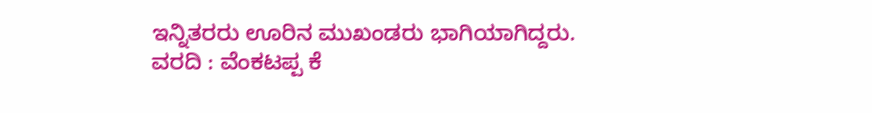ಇನ್ನಿತರರು ಊರಿನ ಮುಖಂಡರು ಭಾಗಿಯಾಗಿದ್ದರು.
ವರದಿ : ವೆಂಕಟಪ್ಪ ಕೆ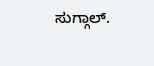ಸುಗ್ಗಾಲ್.